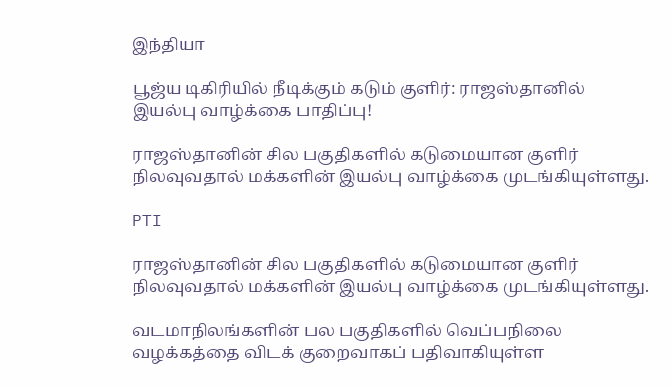இந்தியா

பூஜ்ய டிகிரியில் நீடிக்கும் கடும் குளிர்: ராஜஸ்தானில் இயல்பு வாழ்க்கை பாதிப்பு!

ராஜஸ்தானின் சில பகுதிகளில் கடுமையான குளிர் நிலவுவதால் மக்களின் இயல்பு வாழ்க்கை முடங்கியுள்ளது.

PTI

ராஜஸ்தானின் சில பகுதிகளில் கடுமையான குளிர் நிலவுவதால் மக்களின் இயல்பு வாழ்க்கை முடங்கியுள்ளது.

வடமாநிலங்களின் பல பகுதிகளில் வெப்பநிலை வழக்கத்தை விடக் குறைவாகப் பதிவாகியுள்ள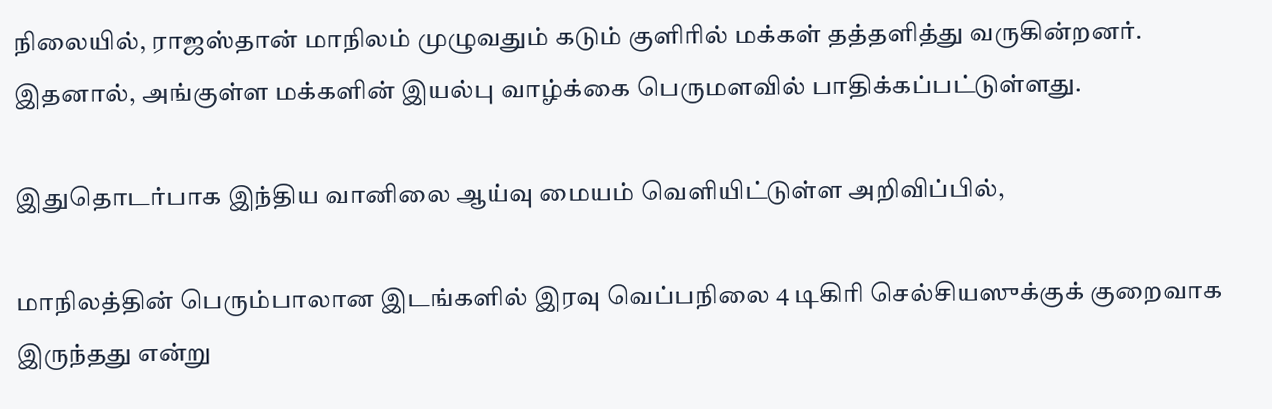நிலையில், ராஜஸ்தான் மாநிலம் முழுவதும் கடும் குளிரில் மக்கள் தத்தளித்து வருகின்றனர். இதனால், அங்குள்ள மக்களின் இயல்பு வாழ்க்கை பெருமளவில் பாதிக்கப்பட்டுள்ளது.

இதுதொடர்பாக இந்திய வானிலை ஆய்வு மையம் வெளியிட்டுள்ள அறிவிப்பில்,

மாநிலத்தின் பெரும்பாலான இடங்களில் இரவு வெப்பநிலை 4 டிகிரி செல்சியஸுக்குக் குறைவாக இருந்தது என்று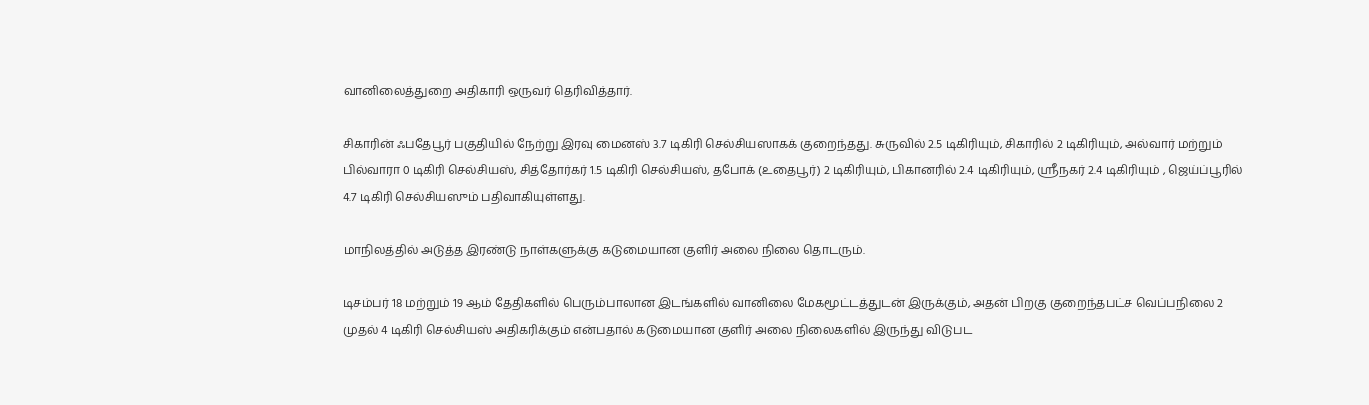வானிலைத்துறை அதிகாரி ஒருவர் தெரிவித்தார்.

சிகாரின் ஃபதேபூர் பகுதியில் நேற்று இரவு மைனஸ் 3.7 டிகிரி செல்சியஸாகக் குறைந்தது. சுருவில் 2.5 டிகிரியும், சிகாரில் 2 டிகிரியும், அல்வார் மற்றும் பில்வாரா 0 டிகிரி செல்சியஸ், சித்தோர்கர் 1.5 டிகிரி செல்சியஸ், தபோக் (உதைபூர்) 2 டிகிரியும், பிகானரில் 2.4 டிகிரியும், ஸ்ரீநகர் 2.4 டிகிரியும் , ஜெய்ப்பூரில் 4.7 டிகிரி செல்சியஸும் பதிவாகியுள்ளது.

மாநிலத்தில் அடுத்த இரண்டு நாள்களுக்கு கடுமையான குளிர் அலை நிலை தொடரும்.

டிசம்பர் 18 மற்றும் 19 ஆம் தேதிகளில் பெரும்பாலான இடங்களில் வானிலை மேகமூட்டத்துடன் இருக்கும், அதன் பிறகு குறைந்தபட்ச வெப்பநிலை 2 முதல் 4 டிகிரி செல்சியஸ் அதிகரிக்கும் என்பதால் கடுமையான குளிர் அலை நிலைகளில் இருந்து விடுபட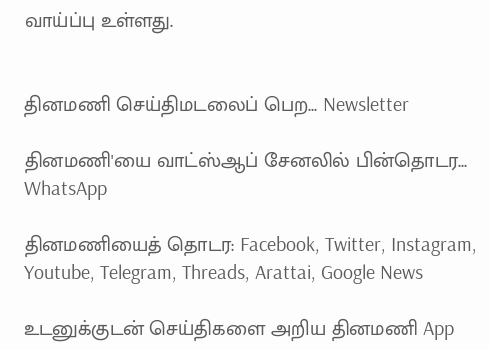வாய்ப்பு உள்ளது.


தினமணி செய்திமடலைப் பெற... Newsletter

தினமணி'யை வாட்ஸ்ஆப் சேனலில் பின்தொடர... WhatsApp

தினமணியைத் தொடர: Facebook, Twitter, Instagram, Youtube, Telegram, Threads, Arattai, Google News

உடனுக்குடன் செய்திகளை அறிய தினமணி App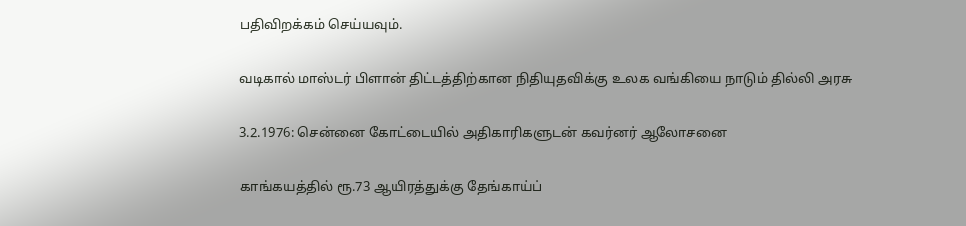பதிவிறக்கம் செய்யவும்.

வடிகால் மாஸ்டர் பிளான் திட்டத்திற்கான நிதியுதவிக்கு உலக வங்கியை நாடும் தில்லி அரசு

3.2.1976: சென்னை கோட்டையில் அதிகாரிகளுடன் கவர்னர் ஆலோசனை

காங்கயத்தில் ரூ.73 ஆயிரத்துக்கு தேங்காய்ப்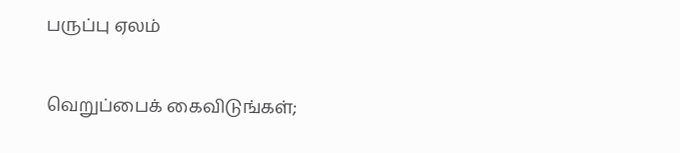பருப்பு ஏலம்

வெறுப்பைக் கைவிடுங்கள்;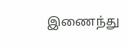இணைந்து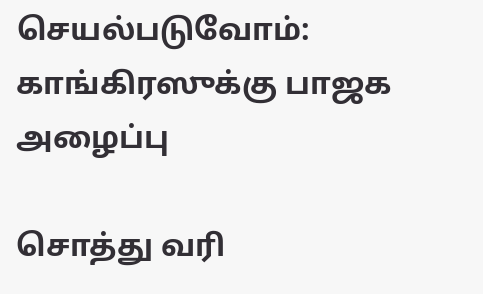செயல்படுவோம்: காங்கிரஸுக்கு பாஜக அழைப்பு

சொத்து வரி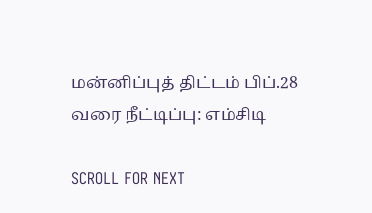மன்னிப்புத் திட்டம் பிப்.28 வரை நீட்டிப்பு: எம்சிடி

SCROLL FOR NEXT